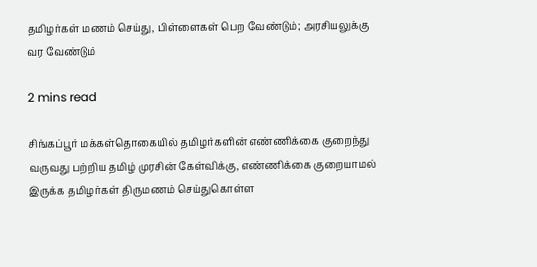தமிழர்கள் மணம் செய்து, பிள்ளைகள் பெற வேண்டும்; அரசியலுக்கு வர வேண்டும்

2 mins read

சிங்கப்பூர் மக்கள்தொகையில் தமிழர்களின் எண்ணிக்கை குறைந்து வருவது பற்றிய தமிழ் முரசின் கேள்விக்கு, எண்ணிக்கை குறையாமல் இருக்க தமிழர்கள் திருமணம் செய்துகொள்ள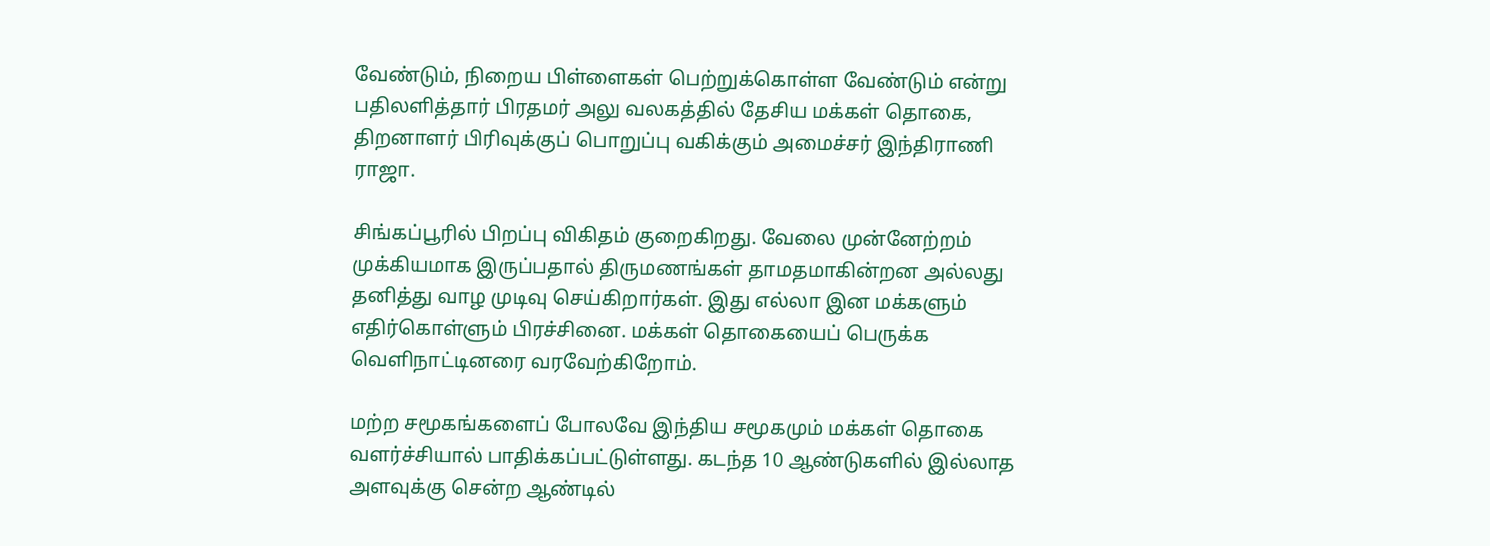வேண்டும், நிறைய பிள்ளைகள் பெற்றுக்கொள்ள வேண்டும் என்று பதிலளித்தார் பிரதமர் அலு வலகத்தில் தேசிய மக்கள் தொகை, திறனாளர் பிரிவுக்குப் பொறுப்பு வகிக்கும் அமைச்சர் இந்திராணி ராஜா.

சிங்கப்பூரில் பிறப்பு விகிதம் குறைகிறது. வேலை முன்னேற்றம் முக்கியமாக இருப்பதால் திருமணங்கள் தாமதமாகின்றன அல்லது தனித்து வாழ முடிவு செய்கிறார்கள். இது எல்லா இன மக்களும் எதிர்கொள்ளும் பிரச்சினை. மக்கள் தொகையைப் பெருக்க வெளிநாட்டினரை வரவேற்கிறோம்.

மற்ற சமூகங்களைப் போலவே இந்திய சமூகமும் மக்கள் தொகை வளர்ச்சியால் பாதிக்கப்பட்டுள்ளது. கடந்த 10 ஆண்டுகளில் இல்லாத அளவுக்கு சென்ற ஆண்டில்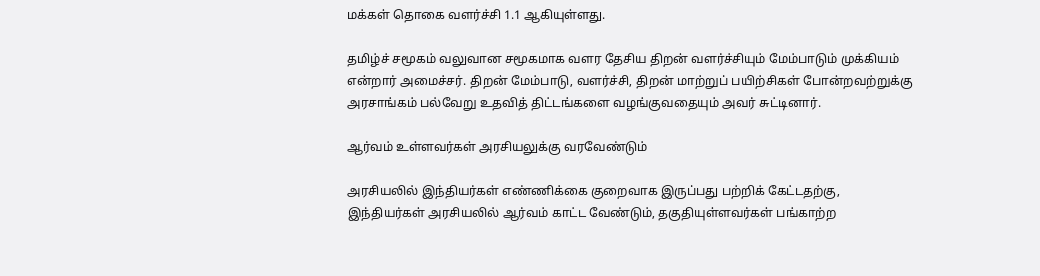மக்கள் தொகை வளர்ச்சி 1.1 ஆகியுள்ளது.

தமிழ்ச் சமூகம் வலுவான சமூகமாக வளர தேசிய திறன் வளர்ச்சியும் மேம்பாடும் முக்கியம் என்றார் அமைச்சர். திறன் மேம்பாடு, வளர்ச்சி, திறன் மாற்றுப் பயிற்சிகள் போன்றவற்றுக்கு அரசாங்கம் பல்வேறு உதவித் திட்டங்களை வழங்குவதையும் அவர் சுட்டினார்.

ஆர்வம் உள்ளவர்கள் அரசியலுக்கு வரவேண்டும்

அரசியலில் இந்தியர்கள் எண்ணிக்கை குறைவாக இருப்பது பற்றிக் கேட்டதற்கு, இந்தியர்கள் அரசியலில் ஆர்வம் காட்ட வேண்டும், தகுதியுள்ளவர்கள் பங்காற்ற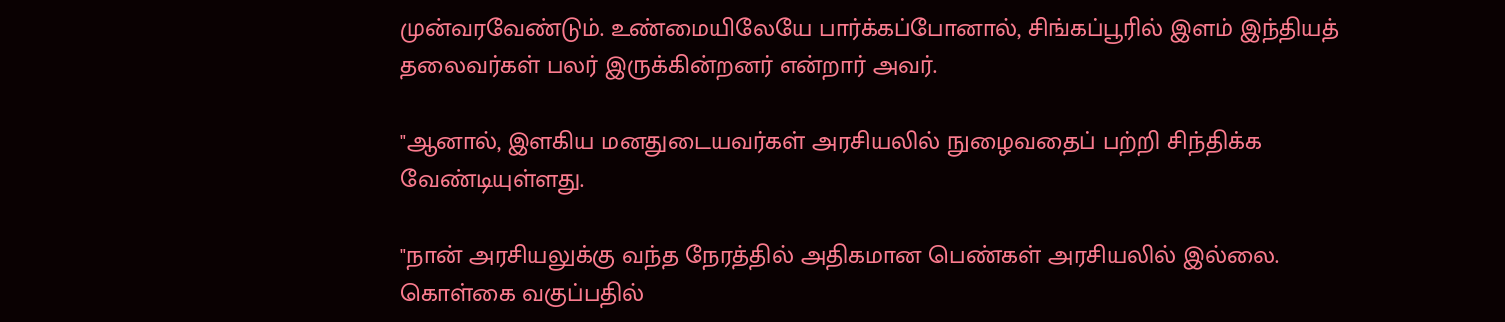முன்வரவேண்டும். உண்மையிலேயே பார்க்கப்போனால், சிங்கப்பூரில் இளம் இந்தியத் தலைவர்கள் பலர் இருக்கின்றனர் என்றார் அவர்.

"ஆனால், இளகிய மனதுடையவர்கள் அரசியலில் நுழைவதைப் பற்றி சிந்திக்க வேண்டியுள்ளது.

"நான் அரசியலுக்கு வந்த நேரத்தில் அதிகமான பெண்கள் அரசியலில் இல்லை. கொள்கை வகுப்பதில்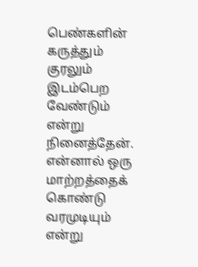பெண்களின் கருத்தும் குரலும் இடம்பெற வேண்டும் என்று நினைத்தேன். என்னால் ஒரு மாற்றத்தைக் கொண்டு வரமுடியும் என்று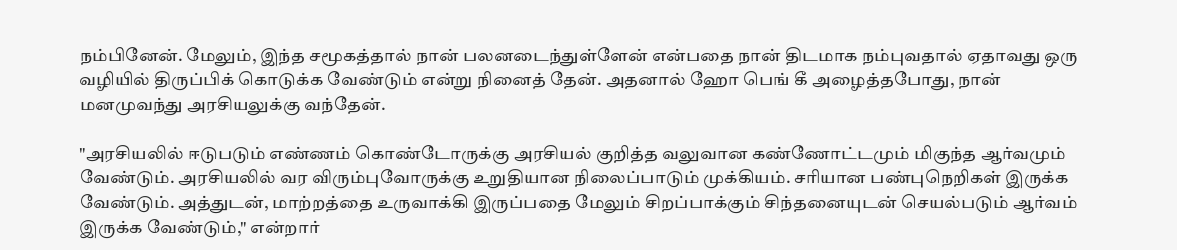நம்பினேன். மேலும், இந்த சமூகத்தால் நான் பலனடைந்துள்ளேன் என்பதை நான் திடமாக நம்புவதால் ஏதாவது ஒரு வழியில் திருப்பிக் கொடுக்க வேண்டும் என்று நினைத் தேன். அதனால் ஹோ பெங் கீ அழைத்தபோது, நான் மனமுவந்து அரசியலுக்கு வந்தேன்.

"அரசியலில் ஈடுபடும் எண்ணம் கொண்டோருக்கு அரசியல் குறித்த வலுவான கண்ணோட்டமும் மிகுந்த ஆர்வமும் வேண்டும். அரசியலில் வர விரும்புவோருக்கு உறுதியான நிலைப்பாடும் முக்கியம். சரியான பண்புநெறிகள் இருக்க வேண்டும். அத்துடன், மாற்றத்தை உருவாக்கி இருப்பதை மேலும் சிறப்பாக்கும் சிந்தனையுடன் செயல்படும் ஆர்வம் இருக்க வேண்டும்," என்றார்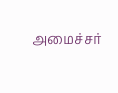அமைச்சர்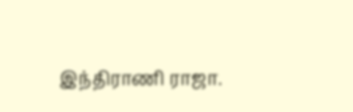இந்திராணி ராஜா.